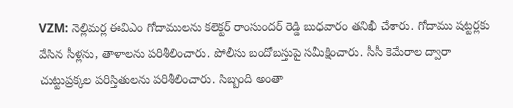VZM: నెల్లిమర్ల ఈవిఎం గోదాములను కలెక్టర్ రాంసుందర్ రెడ్డి బుధవారం తనిఖీ చేశారు. గోదాము షట్టర్లకు వేసిన సీళ్లను, తాళాలను పరిశీలించారు. పోలీసు బందోబస్తుపై సమీక్షించారు. సీసీ కెమేరాల ద్వారా చుట్టుప్రక్కల పరిస్తితులను పరిశీలించారు. సిబ్బంది అంతా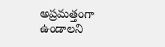అప్రమత్తంగా ఉండాలని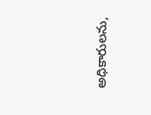అధికారులను,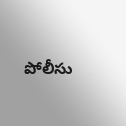పోలీసు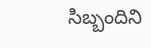సిబ్బందిని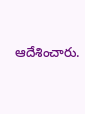ఆదేశించారు.